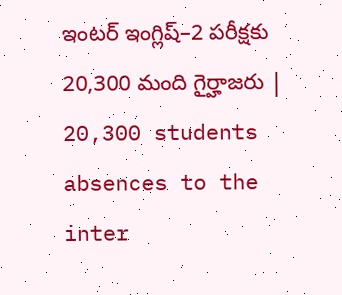ఇంటర్‌ ఇంగ్లిష్‌–2 పరీక్షకు 20,300 మంది గైర్హాజరు | 20,300 students absences to the inter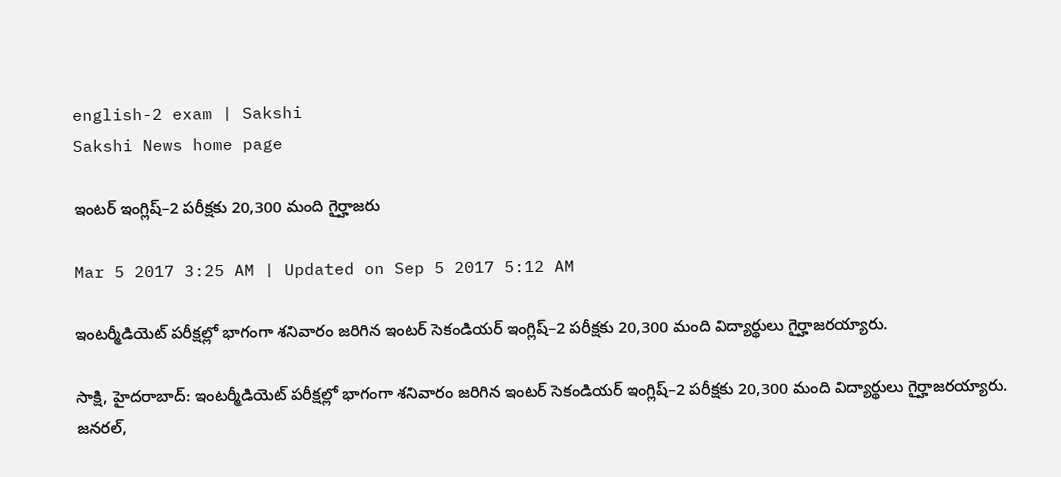english-2 exam | Sakshi
Sakshi News home page

ఇంటర్‌ ఇంగ్లిష్‌–2 పరీక్షకు 20,300 మంది గైర్హాజరు

Mar 5 2017 3:25 AM | Updated on Sep 5 2017 5:12 AM

ఇంటర్మీడియెట్‌ పరీక్షల్లో భాగంగా శనివారం జరిగిన ఇంటర్‌ సెకండియర్‌ ఇంగ్లిష్‌–2 పరీక్షకు 20,300 మంది విద్యార్థులు గైర్హాజరయ్యారు.

సాక్షి, హైదరాబాద్‌: ఇంటర్మీడియెట్‌ పరీక్షల్లో భాగంగా శనివారం జరిగిన ఇంటర్‌ సెకండియర్‌ ఇంగ్లిష్‌–2 పరీక్షకు 20,300 మంది విద్యార్థులు గైర్హాజరయ్యారు. జనరల్,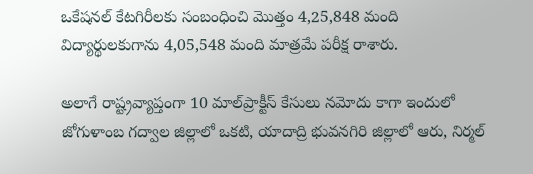ఒకేషనల్‌ కేటగిరీలకు సంబంధించి మొత్తం 4,25,848 మంది విద్యార్థులకుగాను 4,05,548 మంది మాత్రమే పరీక్ష రాశారు.

అలాగే రాష్ట్రవ్యాప్తంగా 10 మాల్‌ప్రాక్టీస్‌ కేసులు నమోదు కాగా ఇందులో జోగుళాంబ గద్వాల జిల్లాలో ఒకటి, యాదాద్రి భువనగిరి జిల్లాలో ఆరు, నిర్మల్‌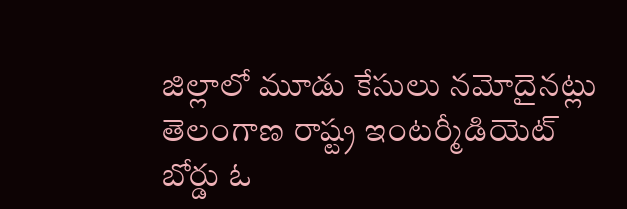జిల్లాలో మూడు కేసులు నమోదైనట్లు తెలంగాణ రాష్ట్ర ఇంటర్మీడియెట్‌ బోర్డు ఓ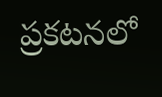ప్రకటనలో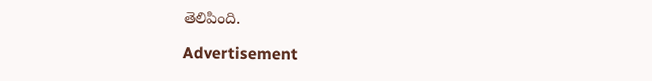తెలిపింది.

Advertisement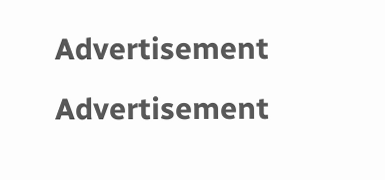Advertisement
Advertisement